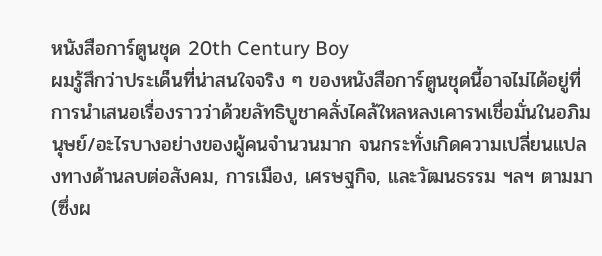หนังสือการ์ตูนชุด 20th Century Boy
ผมรู้สึกว่าประเด็นที่น่าสนใจจริง ๆ ของหนังสือการ์ตูนชุดนี้อาจไม่ได้อยู่ที่การนำเสนอเรื่องราวว่าด้วยลัทธิบูชาคลั่งไคล้ใหลหลงเคารพเชื่อมั่นในอภิมนุษย์/อะไรบางอย่างของผู้คนจำนวนมาก จนกระทั่งเกิดความเปลี่ยนแปลงทางด้านลบต่อสังคม, การเมือง, เศรษฐกิจ, และวัฒนธรรม ฯลฯ ตามมา (ซึ่งผ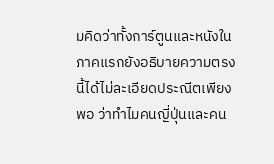มคิดว่าทั้งการ์ตูนและหนังในภาคแรกยังอธิบายความตรงนี้ได้ไม่ละเอียดประณีตเพียงพอ ว่าทำไมคนญี่ปุ่นและคน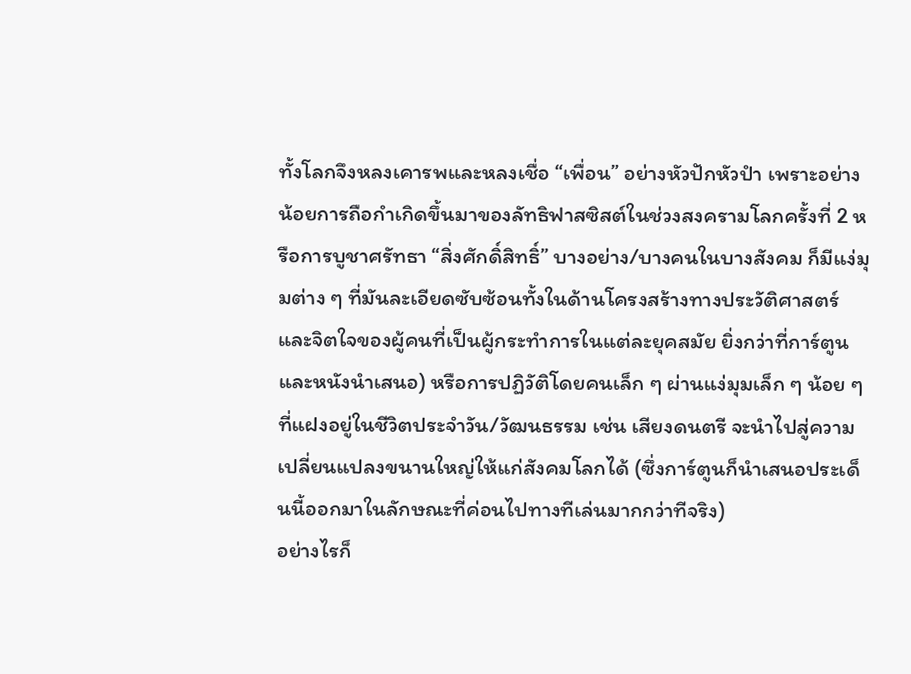ทั้งโลกจึงหลงเคารพและหลงเชื่อ “เพื่อน” อย่างหัวปักหัวปำ เพราะอย่างน้อยการถือกำเกิดขึ้นมาของลัทธิฟาสซิสต์ในช่วงสงครามโลกครั้งที่ 2 หรือการบูชาศรัทธา “สิ่งศักดิ์สิทธิ์” บางอย่าง/บางคนในบางสังคม ก็มีแง่มุมต่าง ๆ ที่มันละเอียดซับซ้อนทั้งในด้านโครงสร้างทางประวัติศาสตร์และจิตใจของผู้คนที่เป็นผู้กระทำการในแต่ละยุคสมัย ยิ่งกว่าที่การ์ตูนและหนังนำเสนอ) หรือการปฏิวัติโดยคนเล็ก ๆ ผ่านแง่มุมเล็ก ๆ น้อย ๆ ที่แฝงอยู่ในชีวิตประจำวัน/วัฒนธรรม เช่น เสียงดนตรี จะนำไปสู่ความเปลี่ยนแปลงขนานใหญ่ให้แก่สังคมโลกได้ (ซึ่งการ์ตูนก็นำเสนอประเด็นนี้ออกมาในลักษณะที่ค่อนไปทางทีเล่นมากกว่าทีจริง)
อย่างไรก็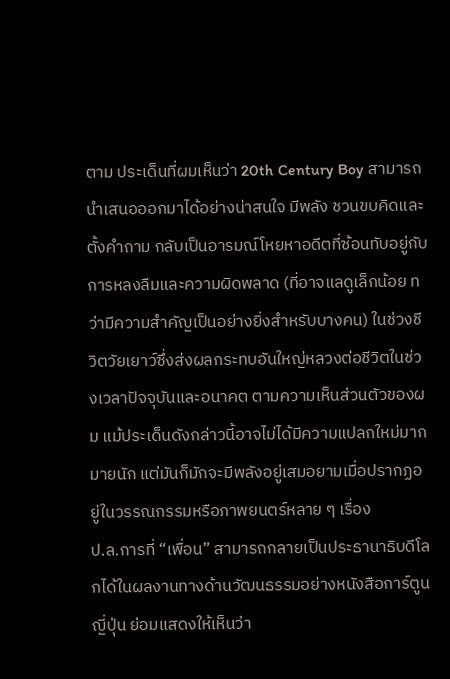ตาม ประเด็นที่ผมเห็นว่า 20th Century Boy สามารถนำเสนอออกมาได้อย่างน่าสนใจ มีพลัง ชวนขบคิดและตั้งคำถาม กลับเป็นอารมณ์โหยหาอดีตที่ซ้อนทับอยู่กับการหลงลืมและความผิดพลาด (ที่อาจแลดูเล็กน้อย ทว่ามีความสำคัญเป็นอย่างยิ่งสำหรับบางคน) ในช่วงชีวิตวัยเยาว์ซึ่งส่งผลกระทบอันใหญ่หลวงต่อชีวิตในช่วงเวลาปัจจุบันและอนาคต ตามความเห็นส่วนตัวของผม แม้ประเด็นดังกล่าวนี้อาจไม่ได้มีความแปลกใหม่มากมายนัก แต่มันก็มักจะมีพลังอยู่เสมอยามเมื่อปรากฏอยู่ในวรรณกรรมหรือภาพยนตร์หลาย ๆ เรื่อง
ป.ล.การที่ “เพื่อน” สามารถกลายเป็นประธานาธิบดีโลกได้ในผลงานทางด้านวัฒนธรรมอย่างหนังสือการ์ตูนญี่ปุ่น ย่อมแสดงให้เห็นว่า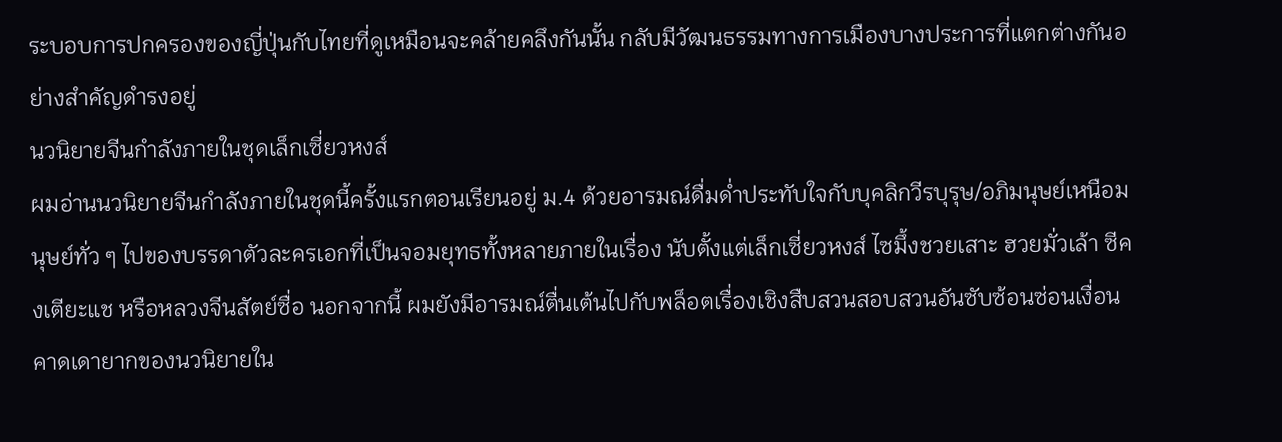ระบอบการปกครองของญี่ปุ่นกับไทยที่ดูเหมือนจะคล้ายคลึงกันนั้น กลับมีวัฒนธรรมทางการเมืองบางประการที่แตกต่างกันอย่างสำคัญดำรงอยู่
นวนิยายจีนกำลังภายในชุดเล็กเซี่ยวหงส์
ผมอ่านนวนิยายจีนกำลังภายในชุดนี้ครั้งแรกตอนเรียนอยู่ ม.4 ด้วยอารมณ์ดื่มด่ำประทับใจกับบุคลิกวีรบุรุษ/อภิมนุษย์เหนือมนุษย์ทั่ว ๆ ไปของบรรดาตัวละครเอกที่เป็นจอมยุทธทั้งหลายภายในเรื่อง นับตั้งแต่เล็กเซี่ยวหงส์ ไซมึ้งชวยเสาะ ฮวยมั่วเล้า ซีคงเตียะแช หรือหลวงจีนสัตย์ซื่อ นอกจากนี้ ผมยังมีอารมณ์ตื่นเต้นไปกับพล็อตเรื่องเชิงสืบสวนสอบสวนอันซับซ้อนซ่อนเงื่อนคาดเดายากของนวนิยายใน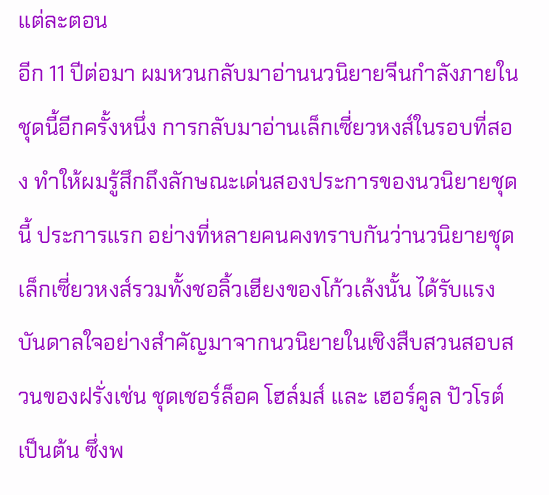แต่ละตอน
อีก 11 ปีต่อมา ผมหวนกลับมาอ่านนวนิยายจีนกำลังภายในชุดนี้อีกครั้งหนึ่ง การกลับมาอ่านเล็กเซี่ยวหงส์ในรอบที่สอง ทำให้ผมรู้สึกถึงลักษณะเด่นสองประการของนวนิยายชุดนี้ ประการแรก อย่างที่หลายคนคงทราบกันว่านวนิยายชุดเล็กเซี่ยวหงส์รวมทั้งชอลิ้วเฮียงของโก้วเล้งนั้น ได้รับแรงบันดาลใจอย่างสำคัญมาจากนวนิยายในเชิงสืบสวนสอบสวนของฝรั่งเช่น ชุดเชอร์ล็อค โฮล์มส์ และ เฮอร์คูล ปัวโรต์ เป็นต้น ซึ่งพ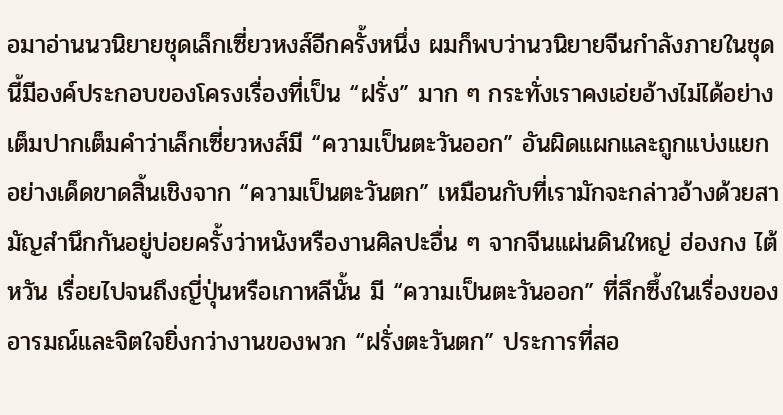อมาอ่านนวนิยายชุดเล็กเซี่ยวหงส์อีกครั้งหนึ่ง ผมก็พบว่านวนิยายจีนกำลังภายในชุดนี้มีองค์ประกอบของโครงเรื่องที่เป็น “ฝรั่ง” มาก ๆ กระทั่งเราคงเอ่ยอ้างไม่ได้อย่างเต็มปากเต็มคำว่าเล็กเซี่ยวหงส์มี “ความเป็นตะวันออก” อันผิดแผกและถูกแบ่งแยกอย่างเด็ดขาดสิ้นเชิงจาก “ความเป็นตะวันตก” เหมือนกับที่เรามักจะกล่าวอ้างด้วยสามัญสำนึกกันอยู่บ่อยครั้งว่าหนังหรืองานศิลปะอื่น ๆ จากจีนแผ่นดินใหญ่ ฮ่องกง ไต้หวัน เรื่อยไปจนถึงญี่ปุ่นหรือเกาหลีนั้น มี “ความเป็นตะวันออก” ที่ลึกซึ้งในเรื่องของอารมณ์และจิตใจยิ่งกว่างานของพวก “ฝรั่งตะวันตก” ประการที่สอ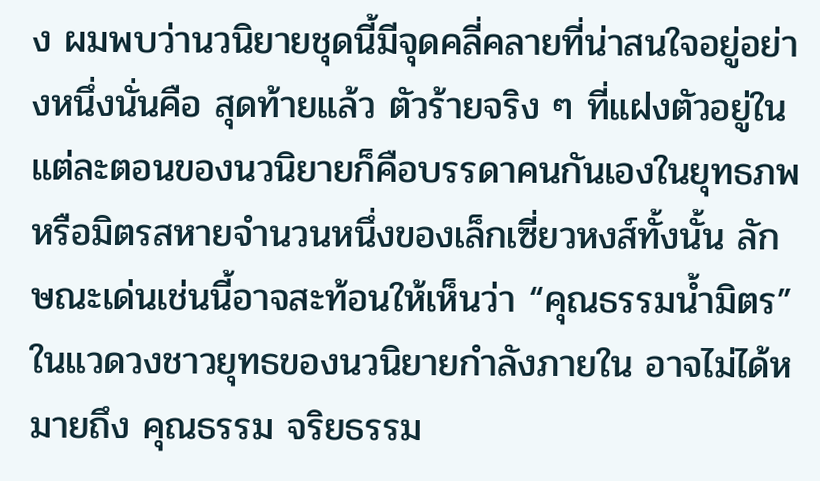ง ผมพบว่านวนิยายชุดนี้มีจุดคลี่คลายที่น่าสนใจอยู่อย่างหนึ่งนั่นคือ สุดท้ายแล้ว ตัวร้ายจริง ๆ ที่แฝงตัวอยู่ในแต่ละตอนของนวนิยายก็คือบรรดาคนกันเองในยุทธภพหรือมิตรสหายจำนวนหนึ่งของเล็กเซี่ยวหงส์ทั้งนั้น ลักษณะเด่นเช่นนี้อาจสะท้อนให้เห็นว่า “คุณธรรมน้ำมิตร” ในแวดวงชาวยุทธของนวนิยายกำลังภายใน อาจไม่ได้หมายถึง คุณธรรม จริยธรรม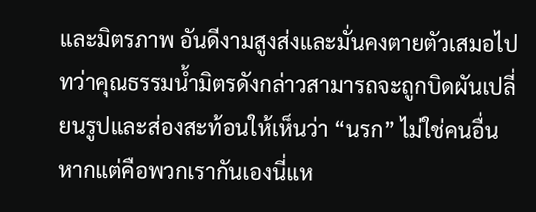และมิตรภาพ อันดีงามสูงส่งและมั่นคงตายตัวเสมอไป ทว่าคุณธรรมน้ำมิตรดังกล่าวสามารถจะถูกบิดผันเปลี่ยนรูปและส่องสะท้อนให้เห็นว่า “นรก” ไม่ใช่คนอื่น หากแต่คือพวกเรากันเองนี่แห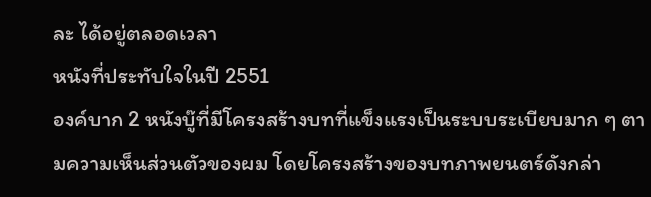ละ ได้อยู่ตลอดเวลา
หนังที่ประทับใจในปี 2551
องค์บาก 2 หนังบู๊ที่มีโครงสร้างบทที่แข็งแรงเป็นระบบระเบียบมาก ๆ ตามความเห็นส่วนตัวของผม โดยโครงสร้างของบทภาพยนตร์ดังกล่า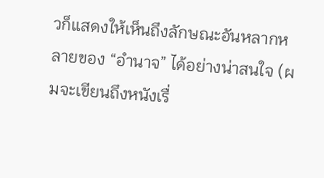วก็แสดงให้เห็นถึงลักษณะอันหลากหลายของ “อำนาจ” ได้อย่างน่าสนใจ (ผมจะเขียนถึงหนังเรื่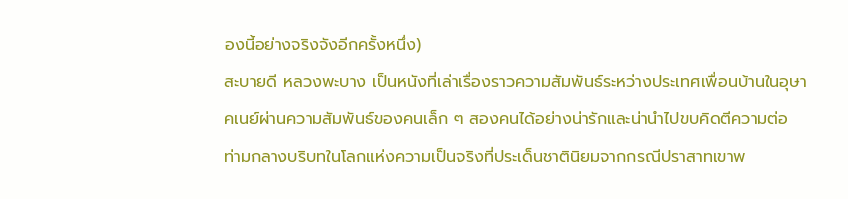องนี้อย่างจริงจังอีกครั้งหนึ่ง)
สะบายดี หลวงพะบาง เป็นหนังที่เล่าเรื่องราวความสัมพันธ์ระหว่างประเทศเพื่อนบ้านในอุษาคเนย์ผ่านความสัมพันธ์ของคนเล็ก ๆ สองคนได้อย่างน่ารักและน่านำไปขบคิดตีความต่อ ท่ามกลางบริบทในโลกแห่งความเป็นจริงที่ประเด็นชาตินิยมจากกรณีปราสาทเขาพ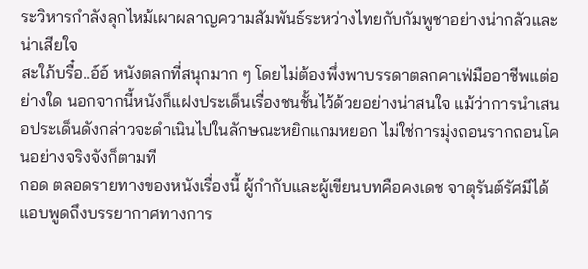ระวิหารกำลังลุกไหม้เผาผลาญความสัมพันธ์ระหว่างไทยกับกัมพูชาอย่างน่ากลัวและน่าเสียใจ
สะใภ้บรื๋อ..อ์อ์ หนังตลกที่สนุกมาก ๆ โดยไม่ต้องพึ่งพาบรรดาตลกคาเฟ่มืออาชีพแต่อย่างใด นอกจากนี้หนังก็แฝงประเด็นเรื่องชนชั้นไว้ด้วยอย่างน่าสนใจ แม้ว่าการนำเสนอประเด็นดังกล่าวจะดำเนินไปในลักษณะหยิกแกมหยอก ไม่ใช่การมุ่งถอนรากถอนโคนอย่างจริงจังก็ตามที
กอด ตลอดรายทางของหนังเรื่องนี้ ผู้กำกับและผู้เขียนบทคือคงเดช จาตุรันต์รัศมีได้แอบพูดถึงบรรยากาศทางการ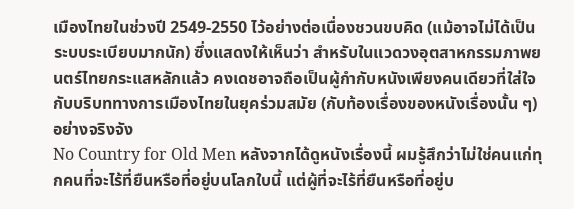เมืองไทยในช่วงปี 2549-2550 ไว้อย่างต่อเนื่องชวนขบคิด (แม้อาจไม่ได้เป็นระบบระเบียบมากนัก) ซึ่งแสดงให้เห็นว่า สำหรับในแวดวงอุตสาหกรรมภาพยนตร์ไทยกระแสหลักแล้ว คงเดชอาจถือเป็นผู้กำกับหนังเพียงคนเดียวที่ใส่ใจกับบริบททางการเมืองไทยในยุคร่วมสมัย (กับท้องเรื่องของหนังเรื่องนั้น ๆ) อย่างจริงจัง
No Country for Old Men หลังจากได้ดูหนังเรื่องนี้ ผมรู้สึกว่าไม่ใช่คนแก่ทุกคนที่จะไร้ที่ยืนหรือที่อยู่บนโลกใบนี้ แต่ผู้ที่จะไร้ที่ยืนหรือที่อยู่บ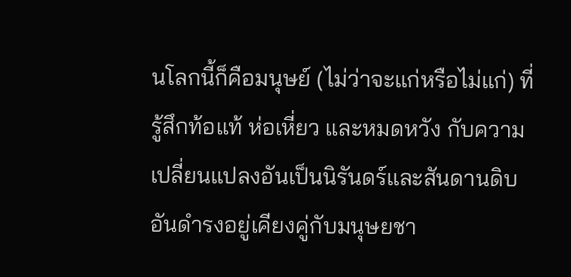นโลกนี้ก็คือมนุษย์ (ไม่ว่าจะแก่หรือไม่แก่) ที่รู้สึกท้อแท้ ห่อเหี่ยว และหมดหวัง กับความเปลี่ยนแปลงอันเป็นนิรันดร์และสันดานดิบอันดำรงอยู่เคียงคู่กับมนุษยชา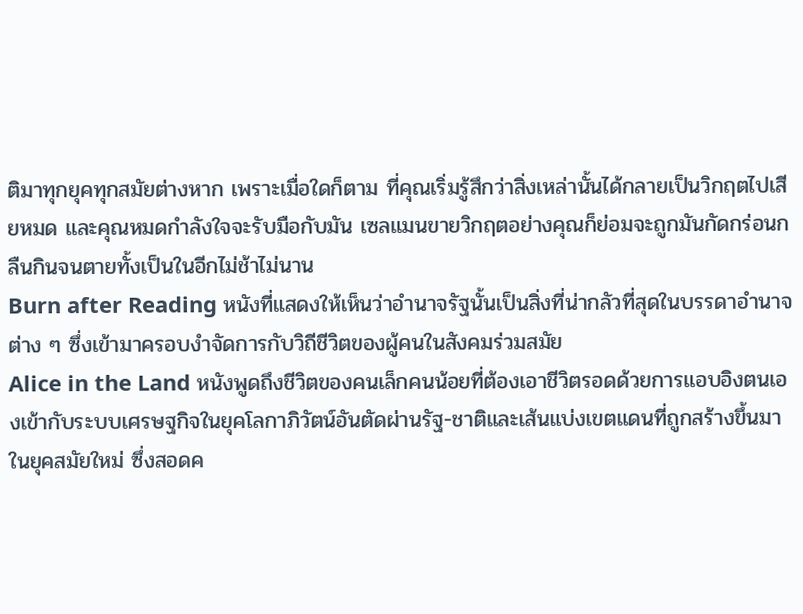ติมาทุกยุคทุกสมัยต่างหาก เพราะเมื่อใดก็ตาม ที่คุณเริ่มรู้สึกว่าสิ่งเหล่านั้นได้กลายเป็นวิกฤตไปเสียหมด และคุณหมดกำลังใจจะรับมือกับมัน เซลแมนขายวิกฤตอย่างคุณก็ย่อมจะถูกมันกัดกร่อนกลืนกินจนตายทั้งเป็นในอีกไม่ช้าไม่นาน
Burn after Reading หนังที่แสดงให้เห็นว่าอำนาจรัฐนั้นเป็นสิ่งที่น่ากลัวที่สุดในบรรดาอำนาจต่าง ๆ ซึ่งเข้ามาครอบงำจัดการกับวิถีชีวิตของผู้คนในสังคมร่วมสมัย
Alice in the Land หนังพูดถึงชีวิตของคนเล็กคนน้อยที่ต้องเอาชีวิตรอดด้วยการแอบอิงตนเองเข้ากับระบบเศรษฐกิจในยุคโลกาภิวัตน์อันตัดผ่านรัฐ-ชาติและเส้นแบ่งเขตแดนที่ถูกสร้างขึ้นมาในยุคสมัยใหม่ ซึ่งสอดค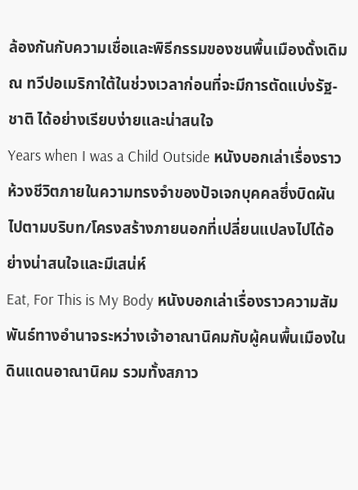ล้องกันกับความเชื่อและพิธีกรรมของชนพื้นเมืองดั้งเดิม ณ ทวีปอเมริกาใต้ในช่วงเวลาก่อนที่จะมีการตัดแบ่งรัฐ-ชาติ ได้อย่างเรียบง่ายและน่าสนใจ
Years when I was a Child Outside หนังบอกเล่าเรื่องราวห้วงชีวิตภายในความทรงจำของปัจเจกบุคคลซึ่งบิดผันไปตามบริบท/โครงสร้างภายนอกที่เปลี่ยนแปลงไปได้อย่างน่าสนใจและมีเสน่ห์
Eat, For This is My Body หนังบอกเล่าเรื่องราวความสัมพันธ์ทางอำนาจระหว่างเจ้าอาณานิคมกับผู้คนพื้นเมืองในดินแดนอาณานิคม รวมทั้งสภาว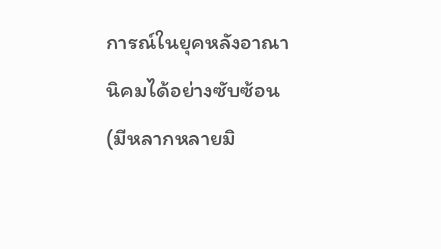การณ์ในยุคหลังอาณานิคมได้อย่างซับซ้อน (มีหลากหลายมิ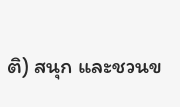ติ) สนุก และชวนข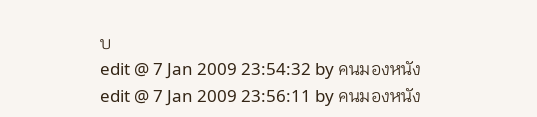บ
edit @ 7 Jan 2009 23:54:32 by คนมองหนัง
edit @ 7 Jan 2009 23:56:11 by คนมองหนัง